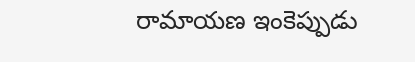రామాయణ ఇంకెప్పుడు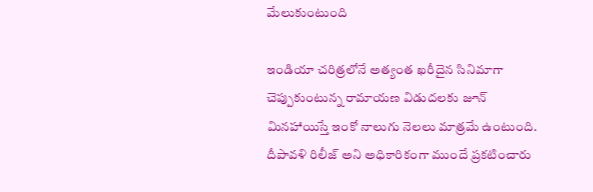మేలుకుంటుంది

ఇండియా చరిత్రలోనే అత్యంత ఖరీదైన సినిమాగా చెప్పుకుంటున్న రామాయణ విడుదలకు జూన్ మినహాయిస్తే ఇంకో నాలుగు నెలలు మాత్రమే ఉంటుంది. దీపావళి రిలీజ్ అని అధికారికంగా ముందే ప్రకటించారు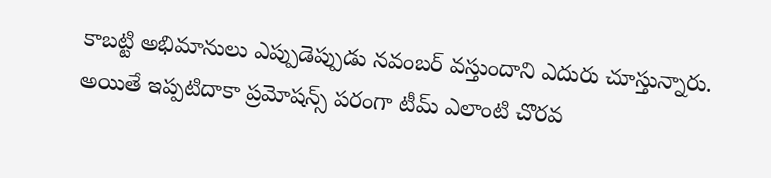కాబట్టి అభిమానులు ఎప్పుడెప్పుడు నవంబర్ వస్తుందాని ఎదురు చూస్తున్నారు. అయితే ఇప్పటిదాకా ప్రమోషన్స్ పరంగా టీమ్ ఎలాంటి చొరవ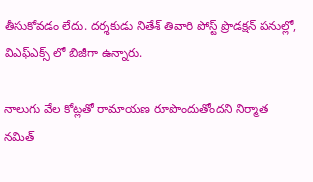తీసుకోవడం లేదు. దర్శకుడు నితేశ్ తివారి పోస్ట్ ప్రొడక్షన్ పనుల్లో, విఎఫ్ఎక్స్ లో బిజీగా ఉన్నారు.

నాలుగు వేల కోట్లతో రామాయణ రూపొందుతోందని నిర్మాత నమిత్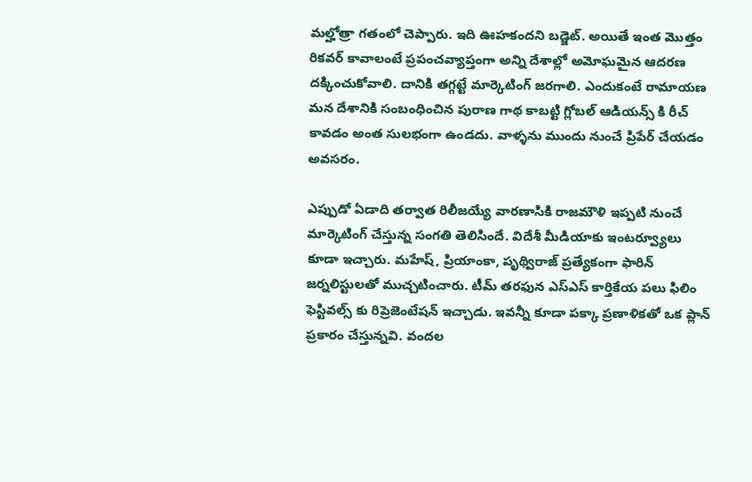మల్హోత్రా గతంలో చెప్పారు. ఇది ఊహకందని బడ్జెట్. అయితే ఇంత మొత్తం రికవర్ కావాలంటే ప్రపంచవ్యాప్తంగా అన్ని దేశాల్లో అమోఘమైన ఆదరణ దక్కించుకోవాలి. దానికి తగ్గట్టే మార్కెటింగ్ జరగాలి. ఎందుకంటే రామాయణ మన దేశానికి సంబంధించిన పురాణ గాథ కాబట్టి గ్లోబల్ ఆడియన్స్ కి రీచ్ కావడం అంత సులభంగా ఉండదు. వాళ్ళను ముందు నుంచే ప్రిపేర్ చేయడం అవసరం.

ఎప్పుడో ఏడాది తర్వాత రిలీజయ్యే వారణాసికి రాజమౌళి ఇప్పటి నుంచే మార్కెటింగ్ చేస్తున్న సంగతి తెలిసిందే. విదేశీ మీడియాకు ఇంటర్వ్యూలు కూడా ఇచ్చారు. మహేష్, ప్రియాంకా, పృథ్విరాజ్ ప్రత్యేకంగా ఫారిన్ జర్నలిస్టులతో ముచ్చటించారు. టీమ్ తరఫున ఎస్ఎస్ కార్తికేయ పలు ఫిలిం ఫెస్టివల్స్ కు రిప్రెజెంటేషన్ ఇచ్చాడు. ఇవన్నీ కూడా పక్కా ప్రణాళికతో ఒక ప్లాన్ ప్రకారం చేస్తున్నవి. వందల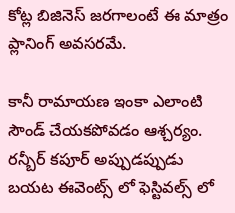కోట్ల బిజినెస్ జరగాలంటే ఈ మాత్రం ప్లానింగ్ అవసరమే.

కానీ రామాయణ ఇంకా ఎలాంటి సౌండ్ చేయకపోవడం ఆశ్చర్యం. రన్బీర్ కపూర్ అప్పుడప్పుడు బయట ఈవెంట్స్ లో ఫెస్టివల్స్ లో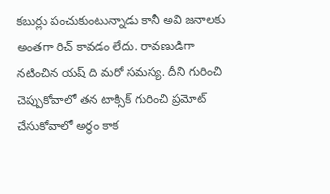కబుర్లు పంచుకుంటున్నాడు కానీ అవి జనాలకు అంతగా రిచ్ కావడం లేదు. రావణుడిగా నటించిన యష్ ది మరో సమస్య. దీని గురించి చెప్పుకోవాలో తన టాక్సిక్ గురించి ప్రమోట్ చేసుకోవాలో అర్థం కాక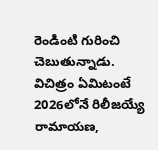రెండింటి గురించి చెబుతున్నాడు. విచిత్రం ఏమిటంటే 2026లోనే రిలీజయ్యే రామాయణ,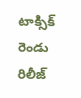టాక్సిక్ రెండు రిలీజ్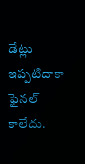డేట్లు ఇప్పటిదాకా ఫైనల్ కాలేదు.